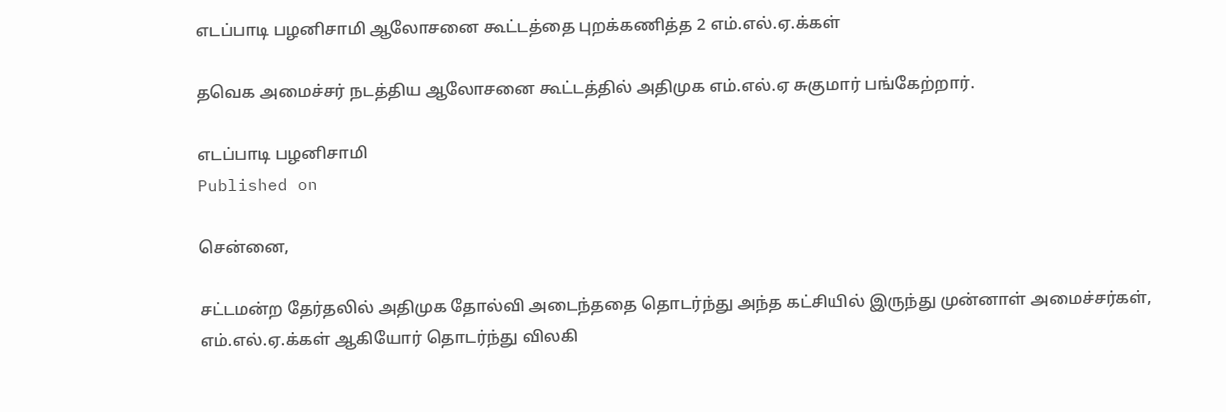எடப்பாடி பழனிசாமி ஆலோசனை கூட்டத்தை புறக்கணித்த 2 எம்.எல்.ஏ.க்கள்

தவெக அமைச்சர் நடத்திய ஆலோசனை கூட்டத்தில் அதிமுக எம்.எல்.ஏ சுகுமார் பங்கேற்றார்.

எடப்பாடி பழனிசாமி
Published on

சென்னை,

சட்டமன்ற தேர்தலில் அதிமுக தோல்வி அடைந்ததை தொடர்ந்து அந்த கட்சியில் இருந்து முன்னாள் அமைச்சர்கள், எம்.எல்.ஏ.க்கள் ஆகியோர் தொடர்ந்து விலகி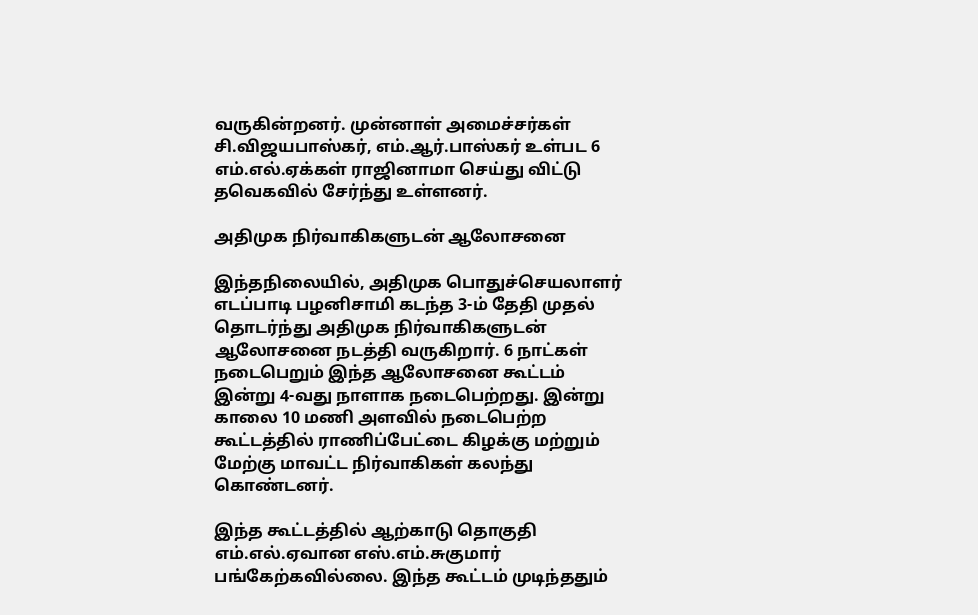வருகின்றனர். முன்னாள் அமைச்சர்கள் சி.விஜயபாஸ்கர், எம்.ஆர்.பாஸ்கர் உள்பட 6 எம்.எல்.ஏக்கள் ராஜினாமா செய்து விட்டு தவெகவில் சேர்ந்து உள்ளனர்.

அதிமுக நிர்வாகிகளுடன் ஆலோசனை

இந்தநிலையில், அதிமுக பொதுச்செயலாளர் எடப்பாடி பழனிசாமி கடந்த 3-ம் தேதி முதல் தொடர்ந்து அதிமுக நிர்வாகிகளுடன் ஆலோசனை நடத்தி வருகிறார். 6 நாட்கள் நடைபெறும் இந்த ஆலோசனை கூட்டம் இன்று 4-வது நாளாக நடைபெற்றது. இன்று காலை 10 மணி அளவில் நடைபெற்ற கூட்டத்தில் ராணிப்பேட்டை கிழக்கு மற்றும் மேற்கு மாவட்ட நிர்வாகிகள் கலந்து கொண்டனர்.

இந்த கூட்டத்தில் ஆற்காடு தொகுதி எம்.எல்.ஏவான எஸ்.எம்.சுகுமார் பங்கேற்கவில்லை. இந்த கூட்டம் முடிந்ததும்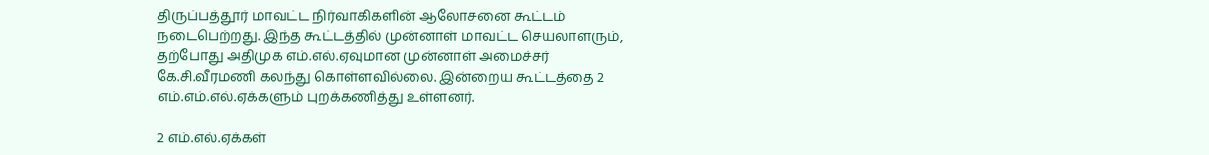திருப்பத்தூர் மாவட்ட நிர்வாகிகளின் ஆலோசனை கூட்டம் நடைபெற்றது. இந்த கூட்டத்தில் முன்னாள் மாவட்ட செயலாளரும், தற்போது அதிமுக எம்.எல்.ஏவுமான முன்னாள் அமைச்சர் கே.சி.வீரமணி கலந்து கொள்ளவில்லை. இன்றைய கூட்டத்தை 2 எம்.எம்.எல்.ஏக்களும் புறக்கணித்து உள்ளனர்.

2 எம்.எல்.ஏக்கள்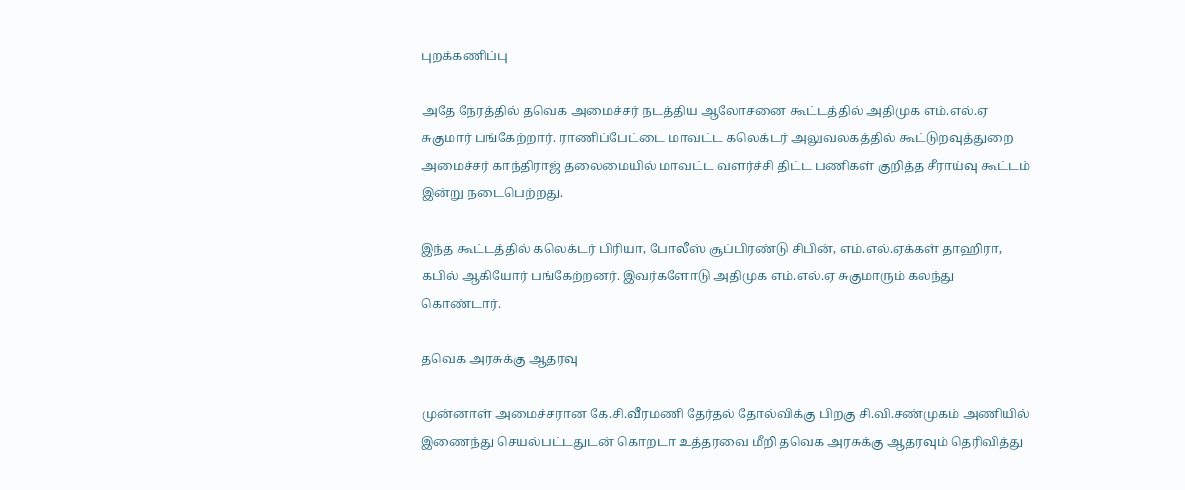புறக்கணிப்பு

அதே நேரத்தில் தவெக அமைச்சர் நடத்திய ஆலோசனை கூட்டத்தில் அதிமுக எம்.எல்.ஏ சுகுமார் பங்கேற்றார். ராணிப்பேட்டை மாவட்ட கலெக்டர் அலுவலகத்தில் கூட்டுறவுத்துறை அமைச்சர் காந்திராஜ் தலைமையில் மாவட்ட வளர்ச்சி திட்ட பணிகள் குறித்த சீராய்வு கூட்டம் இன்று நடைபெற்றது.

இந்த கூட்டத்தில் கலெக்டர் பிரியா, போலீஸ் சூப்பிரண்டு சிபின், எம்.எல்.ஏக்கள் தாஹிரா, கபில் ஆகியோர் பங்கேற்றனர். இவர்களோடு அதிமுக எம்.எல்.ஏ சுகுமாரும் கலந்து கொண்டார்.

தவெக அரசுக்கு ஆதரவு

முன்னாள் அமைச்சரான கே.சி.வீரமணி தேர்தல் தோல்விக்கு பிறகு சி.வி.சண்முகம் அணியில் இணைந்து செயல்பட்டதுடன் கொறடா உத்தரவை மீறி தவெக அரசுக்கு ஆதரவும் தெரிவித்து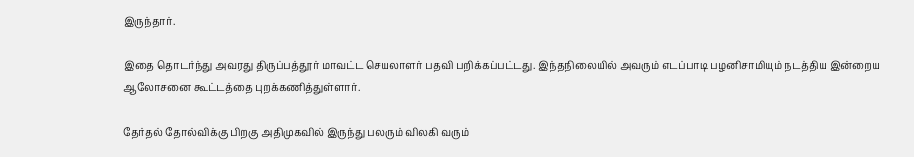இருந்தார்.

இதை தொடர்ந்து அவரது திருப்பத்தூர் மாவட்ட செயலாளர் பதவி பறிக்கப்பட்டது. இந்தநிலையில் அவரும் எடப்பாடி பழனிசாமியும் நடத்திய இன்றைய ஆலோசனை கூட்டத்தை புறக்கணித்துள்ளார்.

தேர்தல் தோல்விக்கு பிறகு அதிமுகவில் இருந்து பலரும் விலகி வரும்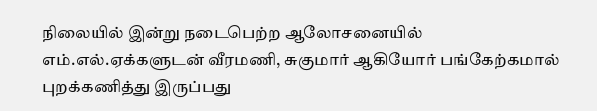நிலையில் இன்று நடைபெற்ற ஆலோசனையில் எம்.எல்.ஏக்களுடன் வீரமணி, சுகுமார் ஆகியோர் பங்கேற்கமால் புறக்கணித்து இருப்பது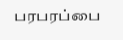பரபரப்பை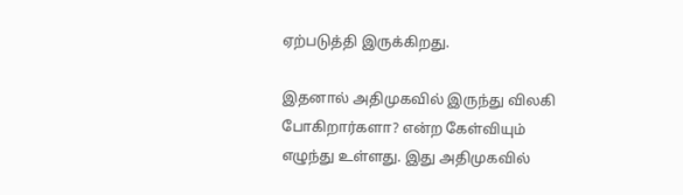ஏற்படுத்தி இருக்கிறது.

இதனால் அதிமுகவில் இருந்து விலகி போகிறார்களா? என்ற கேள்வியும் எழுந்து உள்ளது. இது அதிமுகவில்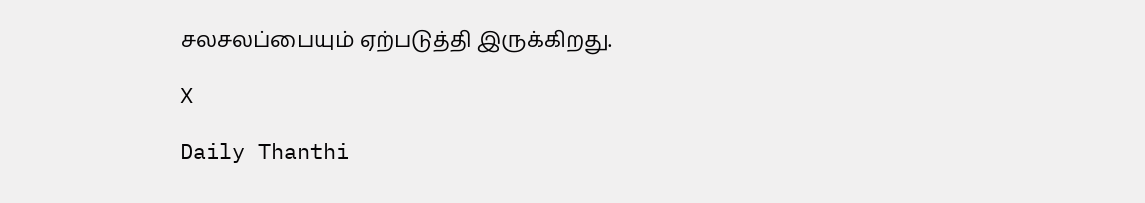சலசலப்பையும் ஏற்படுத்தி இருக்கிறது.

X

Daily Thanthi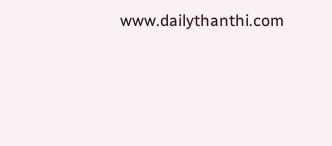www.dailythanthi.com